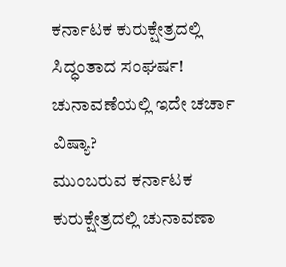ಕರ್ನಾಟಕ ಕುರುಕ್ಷೇತ್ರದಲ್ಲಿ ಸಿದ್ಧಂತಾದ ಸಂಘರ್ಷ! ಚುನಾವಣೆಯಲ್ಲಿ ಇದೇ ಚರ್ಚಾ ವಿಷ್ಯಾ?
ಮುಂಬರುವ ಕರ್ನಾಟಕ ಕುರುಕ್ಷೇತ್ರದಲ್ಲಿ ಚುನಾವಣಾ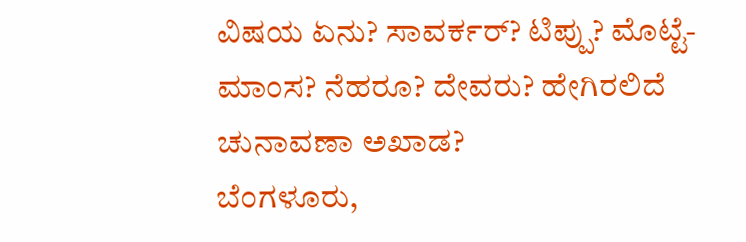ವಿಷಯ ಏನು? ಸಾವರ್ಕರ್? ಟಿಪ್ಪು? ಮೊಟ್ಟೆ-ಮಾಂಸ? ನೆಹರೂ? ದೇವರು? ಹೇಗಿರಲಿದೆ ಚುನಾವಣಾ ಅಖಾಡ?
ಬೆಂಗಳೂರು,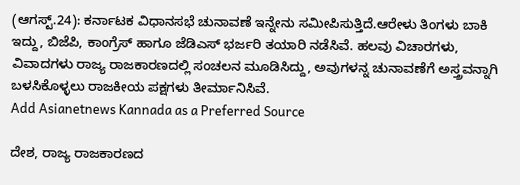(ಆಗಸ್ಟ್.24): ಕರ್ನಾಟಕ ವಿಧಾನಸಭೆ ಚುನಾವಣೆ ಇನ್ನೇನು ಸಮೀಪಿಸುತ್ತಿದೆ.ಆರೇಳು ತಿಂಗಳು ಬಾಕಿ ಇದ್ದು, ಬಿಜೆಪಿ, ಕಾಂಗ್ರೆಸ್ ಹಾಗೂ ಜೆಡಿಎಸ್ ಭರ್ಜರಿ ತಯಾರಿ ನಡೆಸಿವೆ. ಹಲವು ವಿಚಾರಗಳು, ವಿವಾದಗಳು ರಾಜ್ಯ ರಾಜಕಾರಣದಲ್ಲಿ ಸಂಚಲನ ಮೂಡಿಸಿದ್ದು, ಅವುಗಳನ್ನ ಚುನಾವಣೆಗೆ ಅಸ್ತ್ರವನ್ನಾಗಿ ಬಳಸಿಕೊಳ್ಳಲು ರಾಜಕೀಯ ಪಕ್ಷಗಳು ತೀರ್ಮಾನಿಸಿವೆ.
Add Asianetnews Kannada as a Preferred Source

ದೇಶ, ರಾಜ್ಯ ರಾಜಕಾರಣದ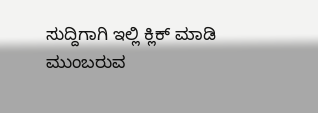ಸುದ್ದಿಗಾಗಿ ಇಲ್ಲಿ ಕ್ಲಿಕ್ ಮಾಡಿ
ಮುಂಬರುವ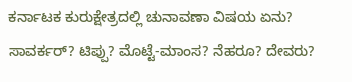ಕರ್ನಾಟಕ ಕುರುಕ್ಷೇತ್ರದಲ್ಲಿ ಚುನಾವಣಾ ವಿಷಯ ಏನು? ಸಾವರ್ಕರ್? ಟಿಪ್ಪು? ಮೊಟ್ಟೆ-ಮಾಂಸ? ನೆಹರೂ? ದೇವರು?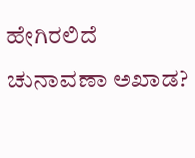ಹೇಗಿರಲಿದೆ ಚುನಾವಣಾ ಅಖಾಡ?